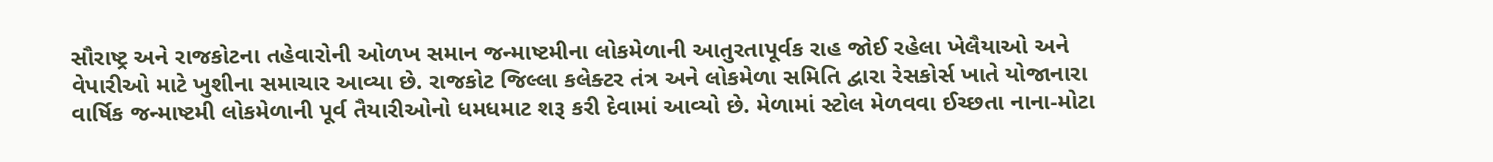સૌરાષ્ટ્ર અને રાજકોટના તહેવારોની ઓળખ સમાન જન્માષ્ટમીના લોકમેળાની આતુરતાપૂર્વક રાહ જોઈ રહેલા ખેલૈયાઓ અને વેપારીઓ માટે ખુશીના સમાચાર આવ્યા છે. રાજકોટ જિલ્લા કલેક્ટર તંત્ર અને લોકમેળા સમિતિ દ્વારા રેસકોર્સ ખાતે યોજાનારા વાર્ષિક જન્માષ્ટમી લોકમેળાની પૂર્વ તૈયારીઓનો ધમધમાટ શરૂ કરી દેવામાં આવ્યો છે. મેળામાં સ્ટોલ મેળવવા ઈચ્છતા નાના-મોટા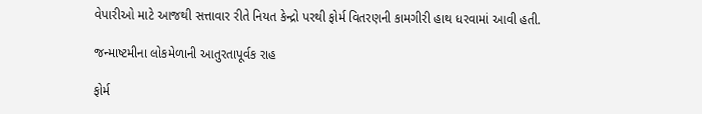વેપારીઓ માટે આજથી સત્તાવાર રીતે નિયત કેન્દ્રો પરથી ફોર્મ વિતરણની કામગીરી હાથ ધરવામાં આવી હતી.

જન્માષ્ટમીના લોકમેળાની આતુરતાપૂર્વક રાહ

ફોર્મ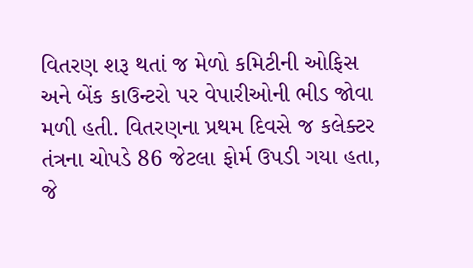વિતરણ શરૂ થતાં જ મેળો કમિટીની ઓફિસ અને બેંક કાઉન્ટરો પર વેપારીઓની ભીડ જોવા મળી હતી. વિતરણના પ્રથમ દિવસે જ કલેક્ટર તંત્રના ચોપડે 86 જેટલા ફોર્મ ઉપડી ગયા હતા, જે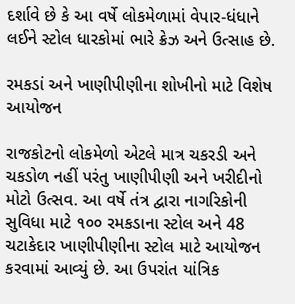દર્શાવે છે કે આ વર્ષે લોકમેળામાં વેપાર-ધંધાને લઈને સ્ટોલ ધારકોમાં ભારે ક્રેઝ અને ઉત્સાહ છે.

રમકડાં અને ખાણીપીણીના શોખીનો માટે વિશેષ આયોજન

રાજકોટનો લોકમેળો એટલે માત્ર ચકરડી અને ચકડોળ નહીં પરંતુ ખાણીપીણી અને ખરીદીનો મોટો ઉત્સવ. આ વર્ષે તંત્ર દ્વારા નાગરિકોની સુવિધા માટે ૧૦૦ રમકડાના સ્ટોલ અને 48 ચટાકેદાર ખાણીપીણીના સ્ટોલ માટે આયોજન કરવામાં આવ્યું છે. આ ઉપરાંત યાંત્રિક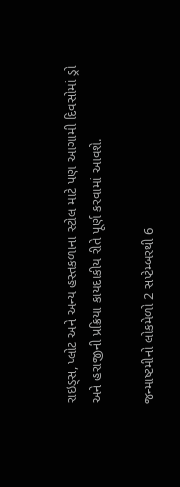રાઇડ્સ, પ્લોટ અને અન્ય હસ્તકળાના સ્ટોલ માટે પણ આગામી દિવસોમાં ડ્રો અને હરાજીની પ્રક્રિયા કાયદાકીય રીતે પૂર્ણ કરવામાં આવશે.

જન્માષ્ટમીનો લોકમેળો 2 સપ્ટેમ્બરથી 6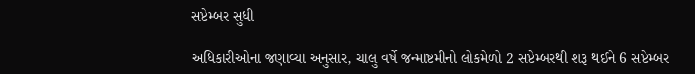સપ્ટેમ્બર સુધી

અધિકારીઓના જણાવ્યા અનુસાર, ચાલુ વર્ષે જન્માષ્ટમીનો લોકમેળો 2 સપ્ટેમ્બરથી શરૂ થઈને 6 સપ્ટેમ્બર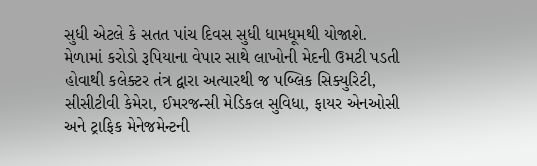સુધી એટલે કે સતત પાંચ દિવસ સુધી ધામધૂમથી યોજાશે. મેળામાં કરોડો રૂપિયાના વેપાર સાથે લાખોની મેદની ઉમટી પડતી હોવાથી કલેક્ટર તંત્ર દ્વારા અત્યારથી જ પબ્લિક સિક્યુરિટી, સીસીટીવી કેમેરા, ઈમરજન્સી મેડિકલ સુવિધા, ફાયર એનઓસી અને ટ્રાફિક મેનેજમેન્ટની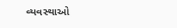વ્યવસ્થાઓ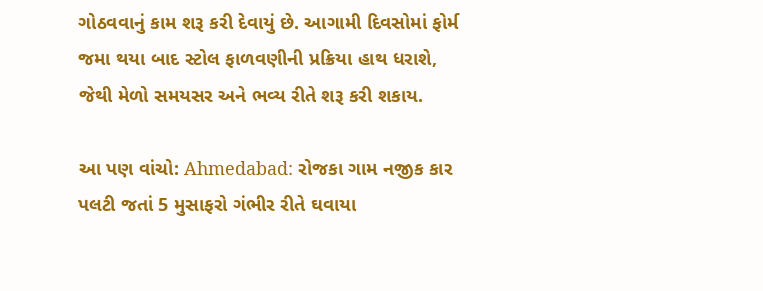ગોઠવવાનું કામ શરૂ કરી દેવાયું છે. આગામી દિવસોમાં ફોર્મ જમા થયા બાદ સ્ટોલ ફાળવણીની પ્રક્રિયા હાથ ધરાશે, જેથી મેળો સમયસર અને ભવ્ય રીતે શરૂ કરી શકાય.

આ પણ વાંચો: Ahmedabad: રોજકા ગામ નજીક કાર પલટી જતાં 5 મુસાફરો ગંભીર રીતે ઘવાયા